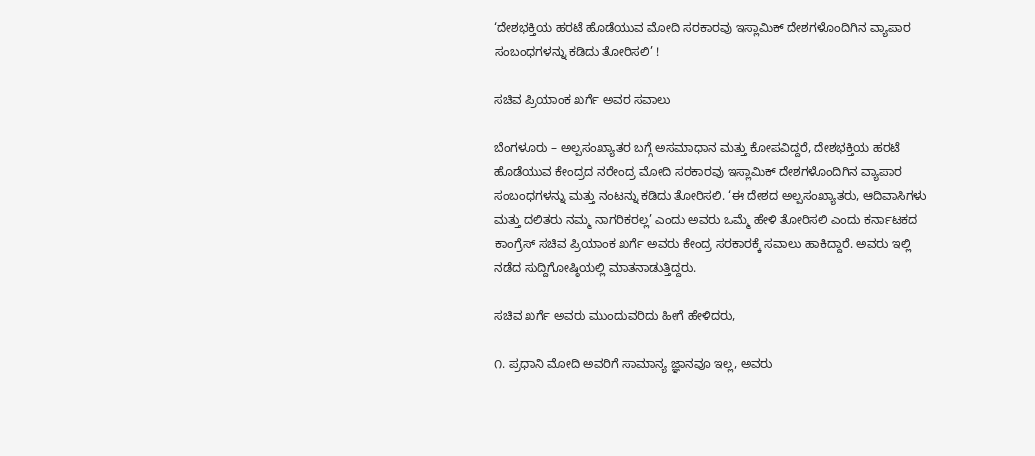‘ದೇಶಭಕ್ತಿಯ ಹರಟೆ ಹೊಡೆಯುವ ಮೋದಿ ಸರಕಾರವು ಇಸ್ಲಾಮಿಕ್ ದೇಶಗಳೊಂದಿಗಿನ ವ್ಯಾಪಾರ ಸಂಬಂಧಗಳನ್ನು ಕಡಿದು ತೋರಿಸಲಿ’ !

ಸಚಿವ ಪ್ರಿಯಾಂಕ ಖರ್ಗೆ ಅವರ ಸವಾಲು

ಬೆಂಗಳೂರು – ಅಲ್ಪಸಂಖ್ಯಾತರ ಬಗ್ಗೆ ಅಸಮಾಧಾನ ಮತ್ತು ಕೋಪವಿದ್ದರೆ, ದೇಶಭಕ್ತಿಯ ಹರಟೆ ಹೊಡೆಯುವ ಕೇಂದ್ರದ ನರೇಂದ್ರ ಮೋದಿ ಸರಕಾರವು ಇಸ್ಲಾಮಿಕ್ ದೇಶಗಳೊಂದಿಗಿನ ವ್ಯಾಪಾರ ಸಂಬಂಧಗಳನ್ನು ಮತ್ತು ನಂಟನ್ನು ಕಡಿದು ತೋರಿಸಲಿ. ‘ಈ ದೇಶದ ಅಲ್ಪಸಂಖ್ಯಾತರು, ಆದಿವಾಸಿಗಳು ಮತ್ತು ದಲಿತರು ನಮ್ಮ ನಾಗರಿಕರಲ್ಲ’ ಎಂದು ಅವರು ಒಮ್ಮೆ ಹೇಳಿ ತೋರಿಸಲಿ ಎಂದು ಕರ್ನಾಟಕದ ಕಾಂಗ್ರೆಸ್ ಸಚಿವ ಪ್ರಿಯಾಂಕ ಖರ್ಗೆ ಅವರು ಕೇಂದ್ರ ಸರಕಾರಕ್ಕೆ ಸವಾಲು ಹಾಕಿದ್ದಾರೆ. ಅವರು ಇಲ್ಲಿ ನಡೆದ ಸುದ್ದಿಗೋಷ್ಠಿಯಲ್ಲಿ ಮಾತನಾಡುತ್ತಿದ್ದರು.

ಸಚಿವ ಖರ್ಗೆ ಅವರು ಮುಂದುವರಿದು ಹೀಗೆ ಹೇಳಿದರು,

೧. ಪ್ರಧಾನಿ ಮೋದಿ ಅವರಿಗೆ ಸಾಮಾನ್ಯ ಜ್ಞಾನವೂ ಇಲ್ಲ, ಅವರು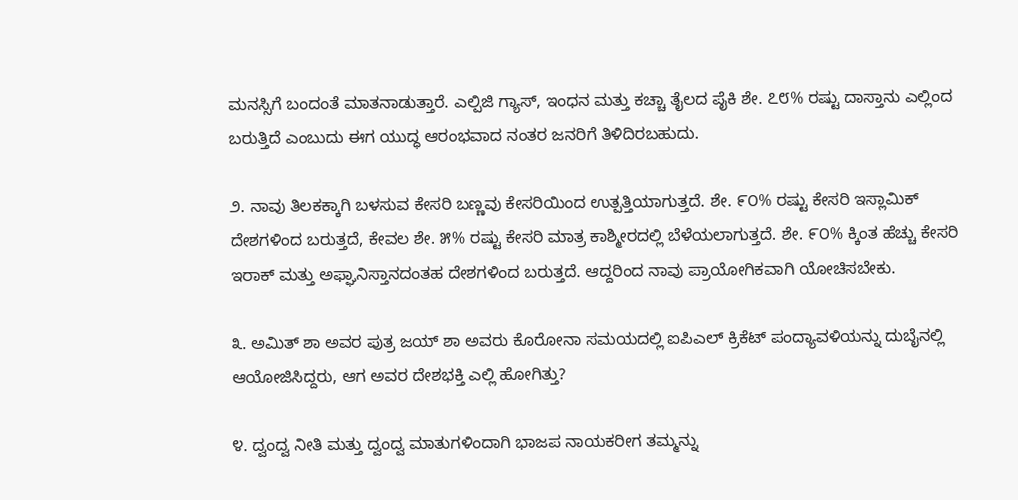ಮನಸ್ಸಿಗೆ ಬಂದಂತೆ ಮಾತನಾಡುತ್ತಾರೆ. ಎಲ್ಪಿಜಿ ಗ್ಯಾಸ್, ಇಂಧನ ಮತ್ತು ಕಚ್ಚಾ ತೈಲದ ಪೈಕಿ ಶೇ. ೭೮% ರಷ್ಟು ದಾಸ್ತಾನು ಎಲ್ಲಿಂದ ಬರುತ್ತಿದೆ ಎಂಬುದು ಈಗ ಯುದ್ಧ ಆರಂಭವಾದ ನಂತರ ಜನರಿಗೆ ತಿಳಿದಿರಬಹುದು.

೨. ನಾವು ತಿಲಕಕ್ಕಾಗಿ ಬಳಸುವ ಕೇಸರಿ ಬಣ್ಣವು ಕೇಸರಿಯಿಂದ ಉತ್ಪತ್ತಿಯಾಗುತ್ತದೆ. ಶೇ. ೯೦% ರಷ್ಟು ಕೇಸರಿ ಇಸ್ಲಾಮಿಕ್ ದೇಶಗಳಿಂದ ಬರುತ್ತದೆ, ಕೇವಲ ಶೇ. ೫% ರಷ್ಟು ಕೇಸರಿ ಮಾತ್ರ ಕಾಶ್ಮೀರದಲ್ಲಿ ಬೆಳೆಯಲಾಗುತ್ತದೆ. ಶೇ. ೯೦% ಕ್ಕಿಂತ ಹೆಚ್ಚು ಕೇಸರಿ ಇರಾಕ್ ಮತ್ತು ಅಫ್ಘಾನಿಸ್ತಾನದಂತಹ ದೇಶಗಳಿಂದ ಬರುತ್ತದೆ. ಆದ್ದರಿಂದ ನಾವು ಪ್ರಾಯೋಗಿಕವಾಗಿ ಯೋಚಿಸಬೇಕು.

೩. ಅಮಿತ್ ಶಾ ಅವರ ಪುತ್ರ ಜಯ್ ಶಾ ಅವರು ಕೊರೋನಾ ಸಮಯದಲ್ಲಿ ಐಪಿಎಲ್ ಕ್ರಿಕೆಟ್ ಪಂದ್ಯಾವಳಿಯನ್ನು ದುಬೈನಲ್ಲಿ ಆಯೋಜಿಸಿದ್ದರು, ಆಗ ಅವರ ದೇಶಭಕ್ತಿ ಎಲ್ಲಿ ಹೋಗಿತ್ತು?

೪. ದ್ವಂದ್ವ ನೀತಿ ಮತ್ತು ದ್ವಂದ್ವ ಮಾತುಗಳಿಂದಾಗಿ ಭಾಜಪ ನಾಯಕರೀಗ ತಮ್ಮನ್ನು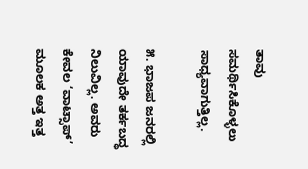ತಾವು ಸಮರ್ಥಿಸಿಕೊಳ್ಳಲು ಸಾಧ್ಯವಾಗುತ್ತಿಲ್ಲ.

೫. ಭಾಜಪ ಜನರಲ್ಲಿ ಯಾವುದೇ ತರ್ಕಬದ್ಧ ನಿಲುವಿಲ್ಲ. ಅವರು ಕೇವಲ ‘ವಾಟ್ಸಾಪ್’ ಮೂಲಕ ಅತ್ತ ಇತ್ತ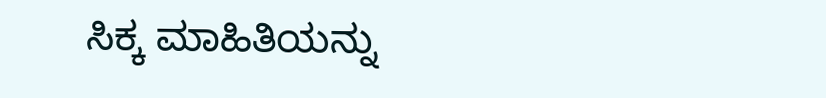ಸಿಕ್ಕ ಮಾಹಿತಿಯನ್ನು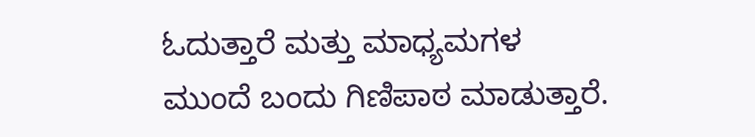ಓದುತ್ತಾರೆ ಮತ್ತು ಮಾಧ್ಯಮಗಳ ಮುಂದೆ ಬಂದು ಗಿಣಿಪಾಠ ಮಾಡುತ್ತಾರೆ.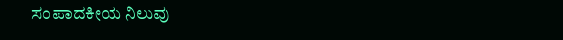ಸಂಪಾದಕೀಯ ನಿಲುವು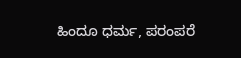ಹಿಂದೂ ಧರ್ಮ, ಪರಂಪರೆ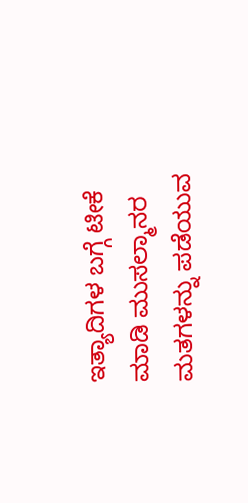ಇತ್ಯಾದಿಗಳ ಬಗ್ಗೆ ಟೀಕೆ ಮಾಡಿ ಮುಸಲ್ಮಾನರ ಮತಗಳನ್ನು ಪಡೆಯುವ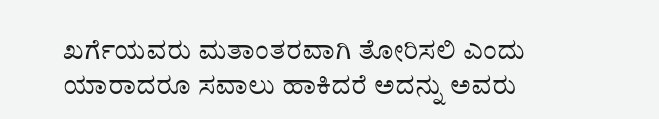ಖರ್ಗೆಯವರು ಮತಾಂತರವಾಗಿ ತೋರಿಸಲಿ ಎಂದು ಯಾರಾದರೂ ಸವಾಲು ಹಾಕಿದರೆ ಅದನ್ನು ಅವರು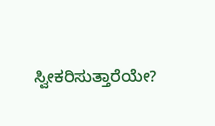ಸ್ವೀಕರಿಸುತ್ತಾರೆಯೇ?